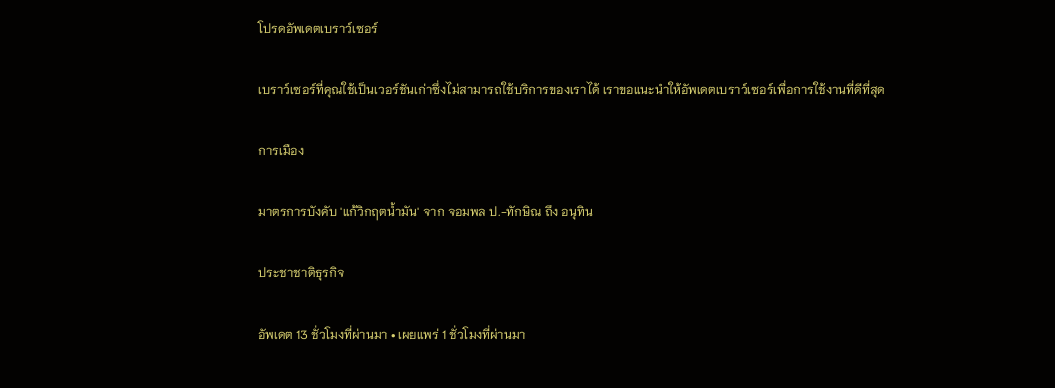โปรดอัพเดตเบราว์เซอร์

เบราว์เซอร์ที่คุณใช้เป็นเวอร์ชันเก่าซึ่งไม่สามารถใช้บริการของเราได้ เราขอแนะนำให้อัพเดตเบราว์เซอร์เพื่อการใช้งานที่ดีที่สุด

การเมือง

มาตรการบังคับ 'แก้วิกฤตน้ำมัน' จาก จอมพล ป.-ทักษิณ ถึง อนุทิน

ประชาชาติธุรกิจ

อัพเดต 13 ชั่วโมงที่ผ่านมา • เผยแพร่ 1 ชั่วโมงที่ผ่านมา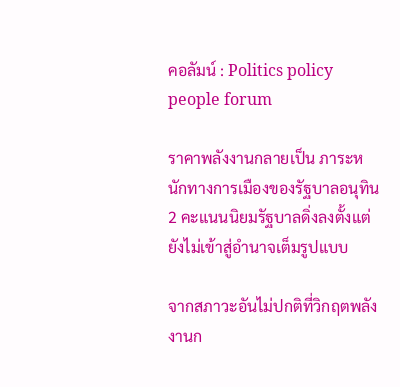คอลัมน์ : Politics policy people forum

ราคาพลังงานกลายเป็น ภาระหนักทางการเมืองของรัฐบาลอนุทิน 2 คะแนนนิยมรัฐบาลดิ่งลงตั้งแต่ยังไม่เข้าสู่อำนาจเต็มรูปแบบ

จากสภาวะอันไม่ปกติที่วิกฤตพลังงานก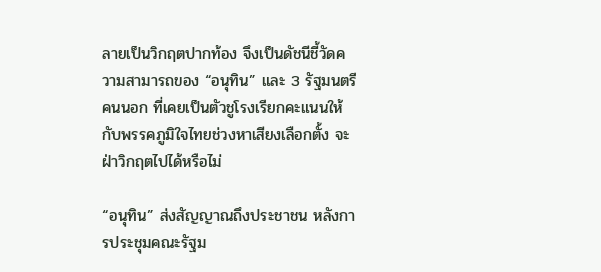ลายเป็นวิกฤตปากท้อง จึงเป็นดัชนีชี้วัดความสามารถของ “อนุทิน” และ 3 รัฐมนตรีคนนอก ที่เคยเป็นตัวชูโรงเรียกคะแนนให้กับพรรคภูมิใจไทยช่วงหาเสียงเลือกตั้ง จะฝ่าวิกฤตไปได้หรือไม่

“อนุทิน” ส่งสัญญาณถึงประชาชน หลังการประชุมคณะรัฐม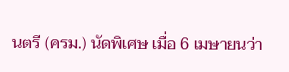นตรี (ครม.) นัดพิเศษ เมื่อ 6 เมษายนว่า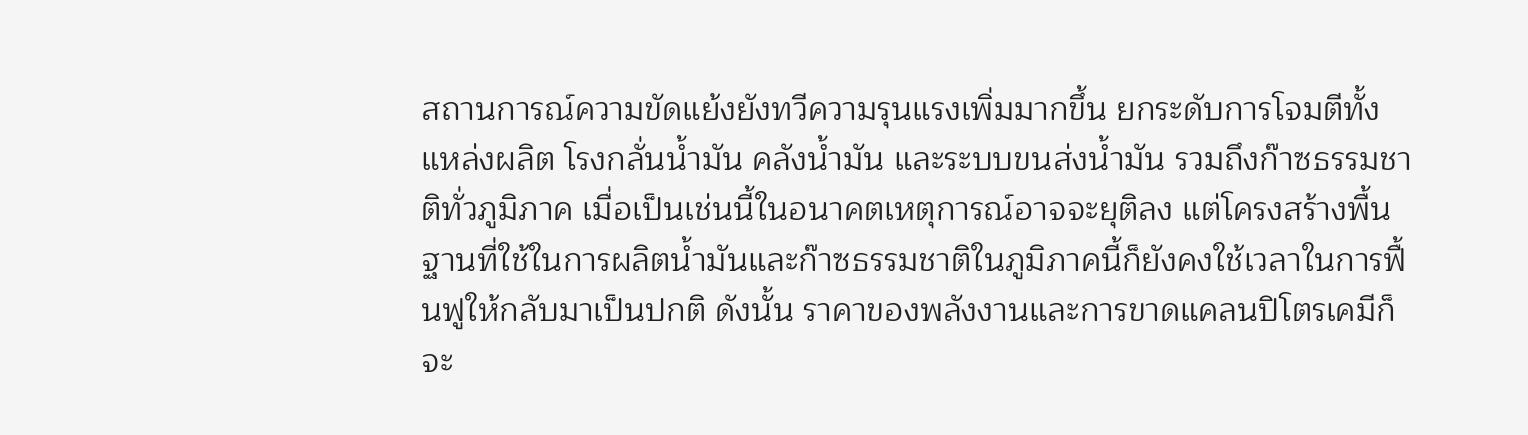สถานการณ์ความขัดแย้งยังทวีความรุนแรงเพิ่มมากขึ้น ยกระดับการโจมตีทั้งแหล่งผลิต โรงกลั่นน้ำมัน คลังน้ำมัน และระบบขนส่งน้ำมัน รวมถึงก๊าซธรรมชาติทั่วภูมิภาค เมื่อเป็นเช่นนี้ในอนาคตเหตุการณ์อาจจะยุติลง แต่โครงสร้างพื้นฐานที่ใช้ในการผลิตน้ำมันและก๊าซธรรมชาติในภูมิภาคนี้ก็ยังคงใช้เวลาในการฟื้นฟูให้กลับมาเป็นปกติ ดังนั้น ราคาของพลังงานและการขาดแคลนปิโตรเคมีก็จะ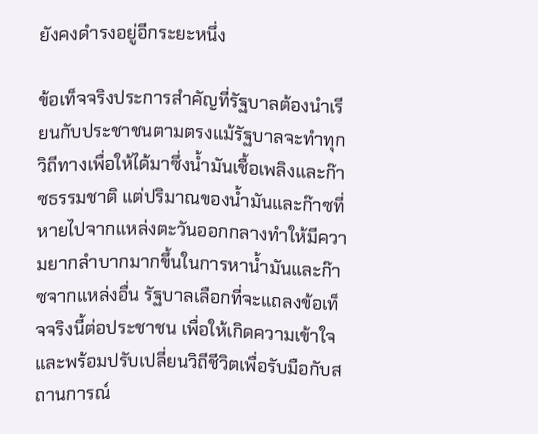ยังคงดำรงอยู่อีกระยะหนึ่ง

ข้อเท็จจริงประการสำคัญที่รัฐบาลต้องนำเรียนกับประชาชนตามตรงแม้รัฐบาลจะทำทุกวิถีทางเพื่อให้ได้มาซึ่งน้ำมันเชื้อเพลิงและก๊าซธรรมชาติ แต่ปริมาณของน้ำมันและก๊าซที่หายไปจากแหล่งตะวันออกกลางทำให้มีความยากลำบากมากขึ้นในการหาน้ำมันและก๊าซจากแหล่งอื่น รัฐบาลเลือกที่จะแถลงข้อเท็จจริงนี้ต่อประชาชน เพื่อให้เกิดความเข้าใจและพร้อมปรับเปลี่ยนวิถีชีวิตเพื่อรับมือกับสถานการณ์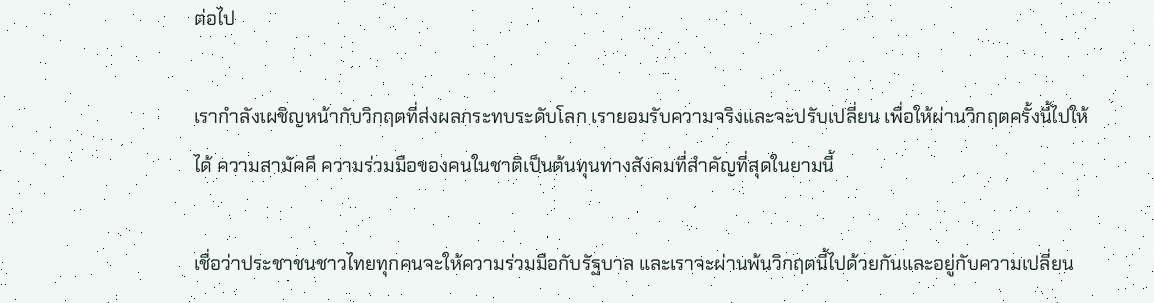ต่อไป

เรากำลังเผชิญหน้ากับวิกฤตที่ส่งผลกระทบระดับโลก เรายอมรับความจริงและจะปรับเปลี่ยน เพื่อให้ผ่านวิกฤตครั้งนี้ไปให้ได้ ความสามัคคี ความร่วมมือของคนในชาติเป็นต้นทุนทางสังคมที่สำคัญที่สุดในยามนี้

เชื่อว่าประชาชนชาวไทยทุกคนจะให้ความร่วมมือกับรัฐบาล และเราจะผ่านพ้นวิกฤตนี้ไปด้วยกันและอยู่กับความเปลี่ยน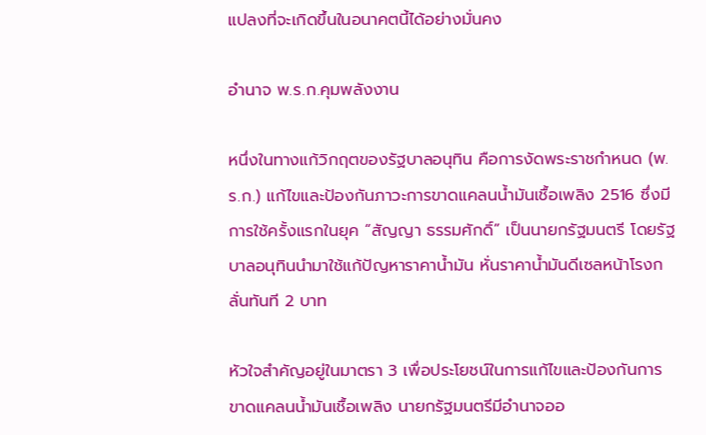แปลงที่จะเกิดขึ้นในอนาคตนี้ได้อย่างมั่นคง

อำนาจ พ.ร.ก.คุมพลังงาน

หนึ่งในทางแก้วิกฤตของรัฐบาลอนุทิน คือการงัดพระราชกำหนด (พ.ร.ก.) แก้ไขและป้องกันภาวะการขาดแคลนน้ำมันเชื้อเพลิง 2516 ซึ่งมีการใช้ครั้งแรกในยุค “สัญญา ธรรมศักดิ์” เป็นนายกรัฐมนตรี โดยรัฐบาลอนุทินนำมาใช้แก้ปัญหาราคาน้ำมัน หั่นราคาน้ำมันดีเซลหน้าโรงกลั่นทันที 2 บาท

หัวใจสำคัญอยู่ในมาตรา 3 เพื่อประโยชน์ในการแก้ไขและป้องกันการขาดแคลนน้ำมันเชื้อเพลิง นายกรัฐมนตรีมีอำนาจออ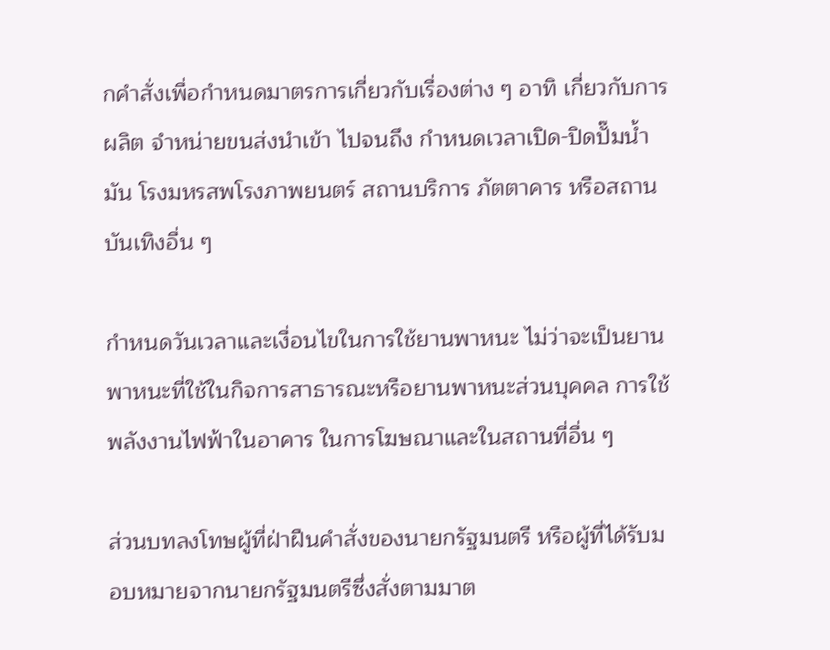กคำสั่งเพื่อกำหนดมาตรการเกี่ยวกับเรื่องต่าง ๆ อาทิ เกี่ยวกับการผลิต จำหน่ายขนส่งนำเข้า ไปจนถึง กำหนดเวลาเปิด-ปิดปั๊มน้ำมัน โรงมหรสพโรงภาพยนตร์ สถานบริการ ภัตตาคาร หรือสถานบันเทิงอื่น ๆ

กำหนดวันเวลาและเงื่อนไขในการใช้ยานพาหนะ ไม่ว่าจะเป็นยานพาหนะที่ใช้ในกิจการสาธารณะหรือยานพาหนะส่วนบุคคล การใช้พลังงานไฟฟ้าในอาคาร ในการโฆษณาและในสถานที่อื่น ๆ

ส่วนบทลงโทษผู้ที่ฝ่าฝืนคำสั่งของนายกรัฐมนตรี หรือผู้ที่ได้รับมอบหมายจากนายกรัฐมนตรีซึ่งสั่งตามมาต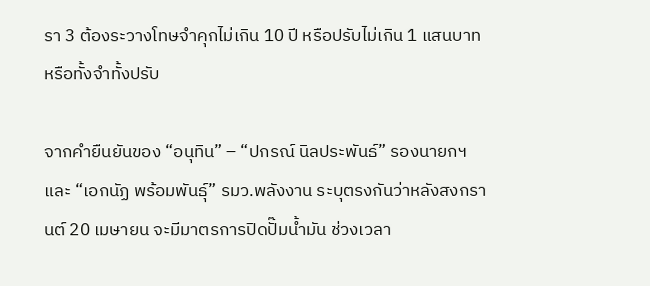รา 3 ต้องระวางโทษจำคุกไม่เกิน 10 ปี หรือปรับไม่เกิน 1 แสนบาท หรือทั้งจำทั้งปรับ

จากคำยืนยันของ “อนุทิน” – “ปกรณ์ นิลประพันธ์” รองนายกฯ และ “เอกนัฏ พร้อมพันธุ์” รมว.พลังงาน ระบุตรงกันว่าหลังสงกรานต์ 20 เมษายน จะมีมาตรการปิดปั๊มน้ำมัน ช่วงเวลา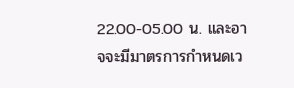22.00-05.00 น. และอาจจะมีมาตรการกำหนดเว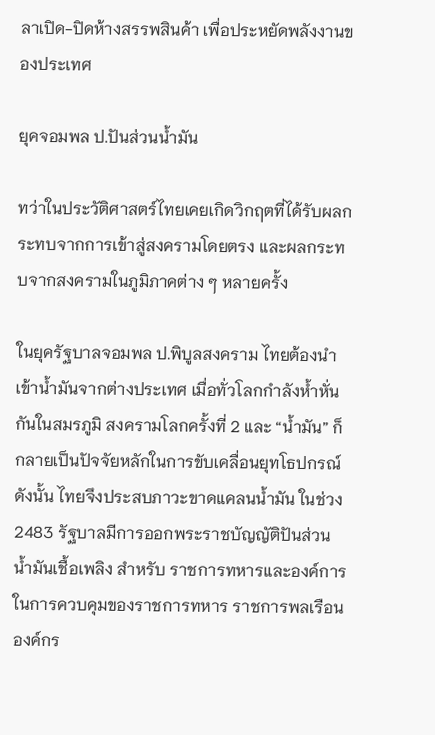ลาเปิด-ปิดห้างสรรพสินค้า เพื่อประหยัดพลังงานของประเทศ

ยุคจอมพล ป.ปันส่วนน้ำมัน

ทว่าในประวัติศาสตร์ไทยเคยเกิดวิกฤตที่ได้รับผลกระทบจากการเข้าสู่สงครามโดยตรง และผลกระทบจากสงครามในภูมิภาคต่าง ๆ หลายครั้ง

ในยุครัฐบาลจอมพล ป.พิบูลสงคราม ไทยต้องนำเข้าน้ำมันจากต่างประเทศ เมื่อทั่วโลกกำลังห้ำหั่นกันในสมรภูมิ สงครามโลกครั้งที่ 2 และ “น้ำมัน” ก็กลายเป็นปัจจัยหลักในการขับเคลื่อนยุทโธปกรณ์ ดังนั้น ไทยจึงประสบภาวะขาดแคลนน้ำมัน ในช่วง 2483 รัฐบาลมีการออกพระราชบัญญัติปันส่วนน้ำมันเชื้อเพลิง สำหรับ ราชการทหารและองค์การในการควบคุมของราชการทหาร ราชการพลเรือน องค์กร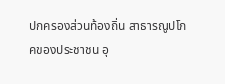ปกครองส่วนท้องถิ่น สาธารณูปโภคของประชาชน อุ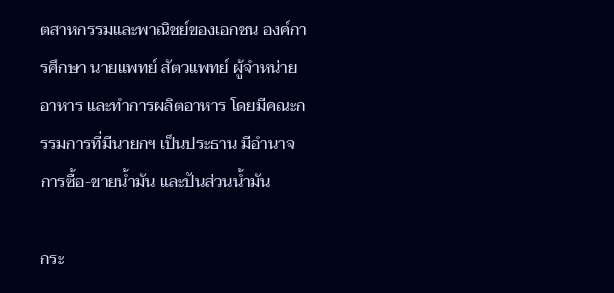ตสาหกรรมและพาณิชย์ของเอกชน องค์การศึกษา นายแพทย์ สัตวแพทย์ ผู้จำหน่ายอาหาร และทำการผลิตอาหาร โดยมีคณะกรรมการที่มีนายกฯ เป็นประธาน มีอำนาจการซื้อ-ขายน้ำมัน และปันส่วนน้ำมัน

กระ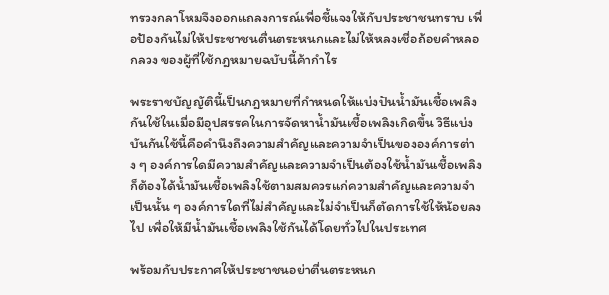ทรวงกลาโหมจึงออกแถลงการณ์เพื่อชี้แจงให้กับประชาชนทราบ เพื่อป้องกันไม่ให้ประชาชนตื่นตระหนกและไม่ให้หลงเชื่อถ้อยคำหลอกลวง ของผู้ที่ใช้กฎหมายฉบับนี้ค้ากำไร

พระราชบัญญัตินี้เป็นกฎหมายที่กำหนดให้แบ่งปันน้ำมันเชื้อเพลิงกันใช้ในเมื่อมีอุปสรรคในการจัดหาน้ำมันเชื้อเพลิงเกิดขึ้น วิธีแบ่งบันกันใช้นี้คือคำนึงถึงความสำคัญและความจำเป็นขององค์การต่าง ๆ องค์การใดมีความสำคัญและความจำเป็นต้องใช้น้ำมันเชื้อเพลิงก็ต้องได้น้ำมันเชื้อเพลิงใช้ตามสมควรแก่ความสำคัญและความจำเป็นนั้น ๆ องค์การใดที่ไม่สำคัญและไม่จำเป็นก็ตัดการใช้ให้น้อยลงไป เพื่อให้มีน้ำมันเชื้อเพลิงใช้กันได้โดยทั่วไปในประเทศ

พร้อมกับประกาศให้ประชาชนอย่าตื่นตระหนก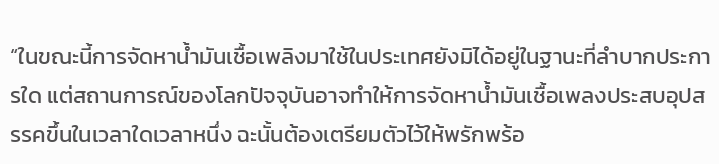“ในขณะนี้การจัดหาน้ำมันเชื้อเพลิงมาใช้ในประเทศยังมิได้อยู่ในฐานะที่ลำบากประการใด แต่สถานการณ์ของโลกปัจจุบันอาจทำให้การจัดหาน้ำมันเชื้อเพลงประสบอุปสรรคขึ้นในเวลาใดเวลาหนึ่ง ฉะนั้นต้องเตรียมตัวไว้ให้พรักพร้อ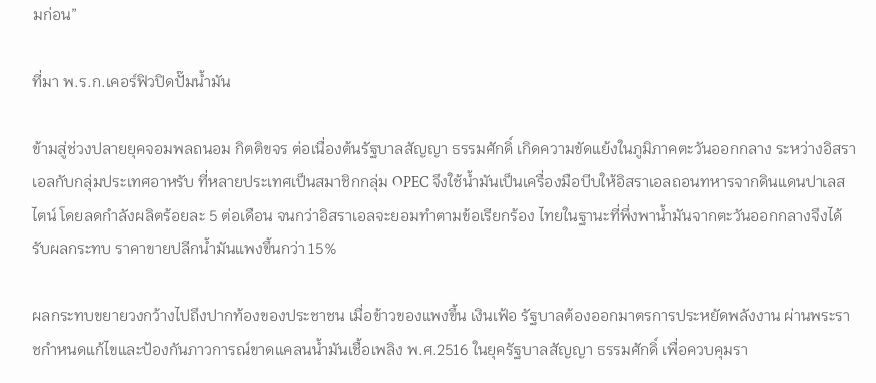มก่อน”

ที่มา พ.ร.ก.เคอร์ฟิวปิดปั๊มน้ำมัน

ข้ามสู่ช่วงปลายยุคจอมพลถนอม กิตติขจร ต่อเนื่องต้นรัฐบาลสัญญา ธรรมศักดิ์ เกิดความขัดแย้งในภูมิภาคตะวันออกกลาง ระหว่างอิสราเอลกับกลุ่มประเทศอาหรับ ที่หลายประเทศเป็นสมาชิกกลุ่ม OPEC จึงใช้น้ำมันเป็นเครื่องมือบีบให้อิสราเอลถอนทหารจากดินแดนปาเลสไตน์ โดยลดกำลังผลิตร้อยละ 5 ต่อเดือน จนกว่าอิสราเอลจะยอมทำตามข้อเรียกร้อง ไทยในฐานะที่พึ่งพาน้ำมันจากตะวันออกกลางจึงได้รับผลกระทบ ราคาขายปลีกน้ำมันแพงขึ้นกว่า 15%

ผลกระทบขยายวงกว้างไปถึงปากท้องของประชาชน เมื่อข้าวของแพงขึ้น เงินเฟ้อ รัฐบาลต้องออกมาตรการประหยัดพลังงาน ผ่านพระราชกำหนดแก้ไขและป้องกันภาวการณ์ขาดแคลนน้ำมันเชื้อเพลิง พ.ศ.2516 ในยุครัฐบาลสัญญา ธรรมศักดิ์ เพื่อควบคุมรา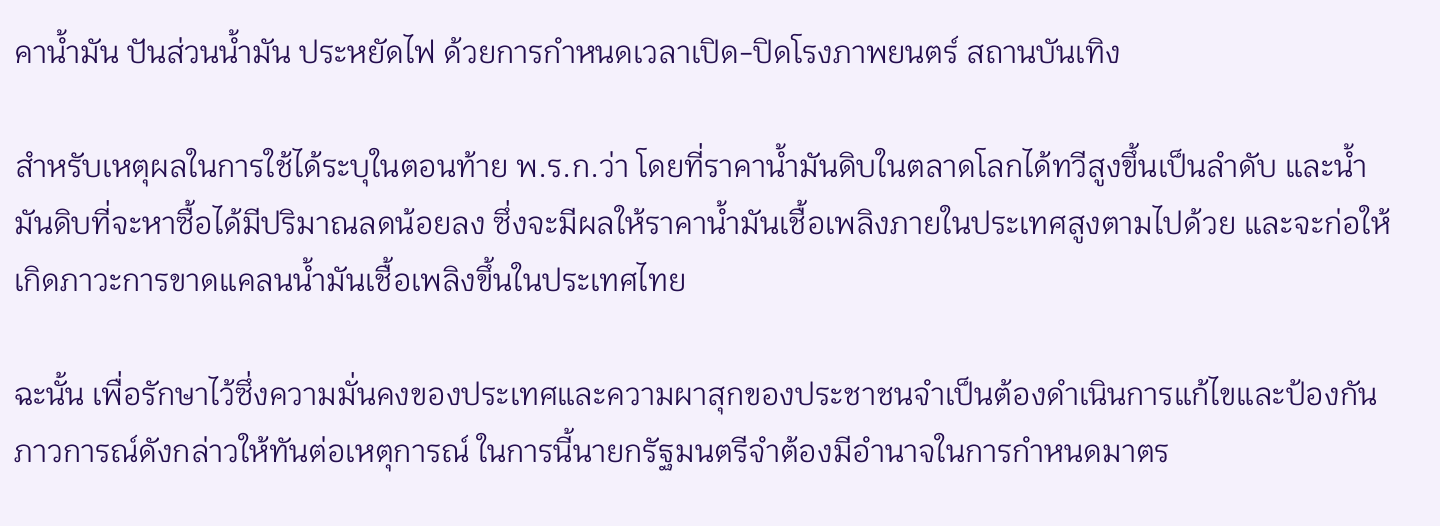คาน้ำมัน ปันส่วนน้ำมัน ประหยัดไฟ ด้วยการกำหนดเวลาเปิด-ปิดโรงภาพยนตร์ สถานบันเทิง

สำหรับเหตุผลในการใช้ได้ระบุในตอนท้าย พ.ร.ก.ว่า โดยที่ราคาน้ำมันดิบในตลาดโลกได้ทวีสูงขึ้นเป็นลำดับ และน้ำมันดิบที่จะหาซื้อได้มีปริมาณลดน้อยลง ซึ่งจะมีผลให้ราคาน้ำมันเชื้อเพลิงภายในประเทศสูงตามไปด้วย และจะก่อให้เกิดภาวะการขาดแคลนน้ำมันเชื้อเพลิงขึ้นในประเทศไทย

ฉะนั้น เพื่อรักษาไว้ซึ่งความมั่นคงของประเทศและความผาสุกของประชาชนจำเป็นต้องดำเนินการแก้ไขและป้องกันภาวการณ์ดังกล่าวให้ทันต่อเหตุการณ์ ในการนี้นายกรัฐมนตรีจำต้องมีอำนาจในการกำหนดมาตร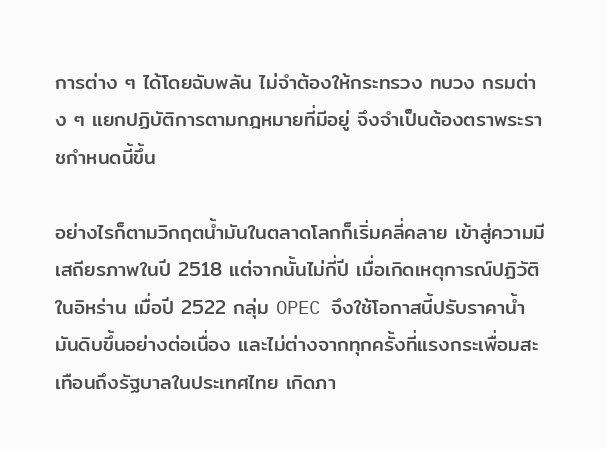การต่าง ๆ ได้โดยฉับพลัน ไม่จำต้องให้กระทรวง ทบวง กรมต่าง ๆ แยกปฏิบัติการตามกฎหมายที่มีอยู่ จึงจำเป็นต้องตราพระราชกำหนดนี้ขึ้น

อย่างไรก็ตามวิกฤตน้ำมันในตลาดโลกก็เริ่มคลี่คลาย เข้าสู่ความมีเสถียรภาพในปี 2518 แต่จากนั้นไม่กี่ปี เมื่อเกิดเหตุการณ์ปฏิวัติในอิหร่าน เมื่อปี 2522 กลุ่ม OPEC จึงใช้โอกาสนี้ปรับราคาน้ำมันดิบขึ้นอย่างต่อเนื่อง และไม่ต่างจากทุกครั้งที่แรงกระเพื่อมสะเทือนถึงรัฐบาลในประเทศไทย เกิดภา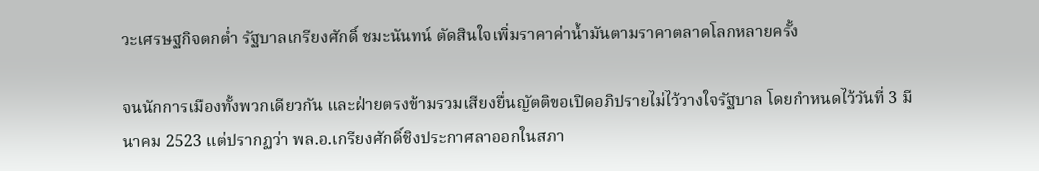วะเศรษฐกิจตกต่ำ รัฐบาลเกรียงศักดิ์ ชมะนันทน์ ตัดสินใจเพิ่มราคาค่าน้ำมันตามราคาตลาดโลกหลายครั้ง

จนนักการเมืองทั้งพวกเดียวกัน และฝ่ายตรงข้ามรวมเสียงยื่นญัตติขอเปิดอภิปรายไม่ไว้วางใจรัฐบาล โดยกำหนดไว้วันที่ 3 มีนาคม 2523 แต่ปรากฏว่า พล.อ.เกรียงศักดิ์ชิงประกาศลาออกในสภา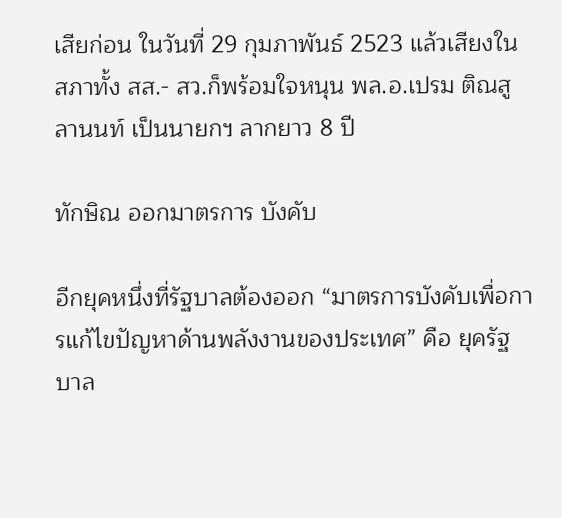เสียก่อน ในวันที่ 29 กุมภาพันธ์ 2523 แล้วเสียงในสภาทั้ง สส.- สว.ก็พร้อมใจหนุน พล.อ.เปรม ติณสูลานนท์ เป็นนายกฯ ลากยาว 8 ปี

ทักษิณ ออกมาตรการ บังคับ

อีกยุคหนึ่งที่รัฐบาลต้องออก “มาตรการบังคับเพื่อการแก้ไขปัญหาด้านพลังงานของประเทศ” คือ ยุครัฐบาล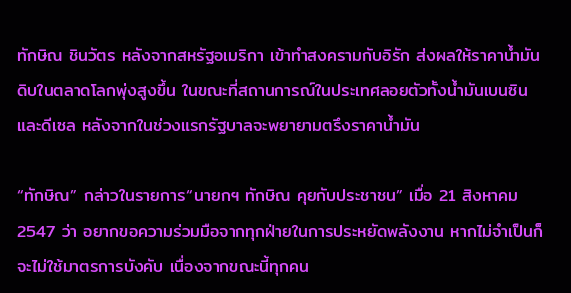ทักษิณ ชินวัตร หลังจากสหรัฐอเมริกา เข้าทำสงครามกับอิรัก ส่งผลให้ราคาน้ำมันดิบในตลาดโลกพุ่งสูงขึ้น ในขณะที่สถานการณ์ในประเทศลอยตัวทั้งน้ำมันเบนซินและดีเซล หลังจากในช่วงแรกรัฐบาลจะพยายามตรึงราคาน้ำมัน

“ทักษิณ” กล่าวในรายการ“นายกฯ ทักษิณ คุยกับประชาชน” เมื่อ 21 สิงหาคม 2547 ว่า อยากขอความร่วมมือจากทุกฝ่ายในการประหยัดพลังงาน หากไม่จำเป็นก็จะไม่ใช้มาตรการบังคับ เนื่องจากขณะนี้ทุกคน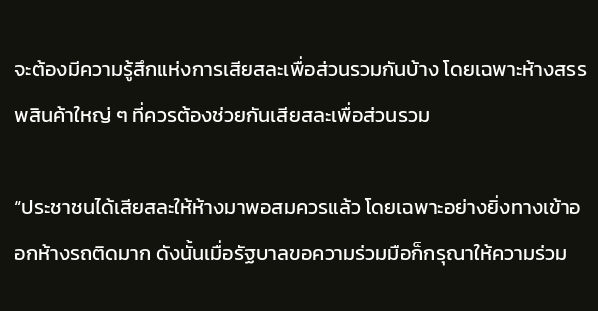จะต้องมีความรู้สึกแห่งการเสียสละเพื่อส่วนรวมกันบ้าง โดยเฉพาะห้างสรรพสินค้าใหญ่ ๆ ที่ควรต้องช่วยกันเสียสละเพื่อส่วนรวม

“ประชาชนได้เสียสละให้ห้างมาพอสมควรแล้ว โดยเฉพาะอย่างยิ่งทางเข้าออกห้างรถติดมาก ดังนั้นเมื่อรัฐบาลขอความร่วมมือก็กรุณาให้ความร่วม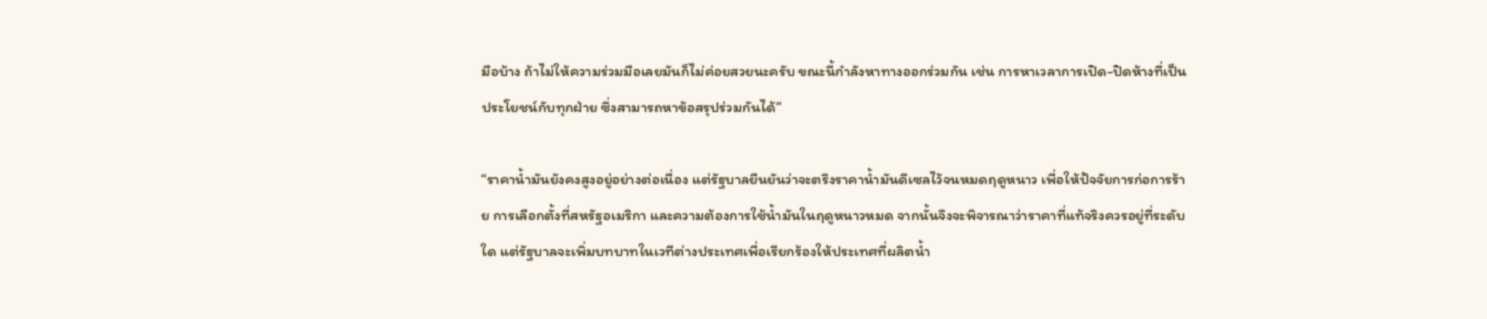มือบ้าง ถ้าไม่ให้ความร่วมมือเลยมันก็ไม่ค่อยสวยนะครับ ขณะนี้กำลังหาทางออกร่วมกัน เช่น การหาเวลาการเปิด-ปิดห้างที่เป็นประโยชน์กับทุกฝ่าย ซึ่งสามารถหาข้อสรุปร่วมกันได้”

“ราคาน้ำมันยังคงสูงอยู่อย่างต่อเนื่อง แต่รัฐบาลยืนยันว่าจะตรึงราคาน้ำมันดีเซลไว้จนหมดฤดูหนาว เพื่อให้ปัจจัยการก่อการร้าย การเลือกตั้งที่สหรัฐอเมริกา และความต้องการใช้น้ำมันในฤดูหนาวหมด จากนั้นจึงจะพิจารณาว่าราคาที่แท้จริงควรอยู่ที่ระดับใด แต่รัฐบาลจะเพิ่มบทบาทในเวทีต่างประเทศเพื่อเรียกร้องให้ประเทศที่ผลิตน้ำ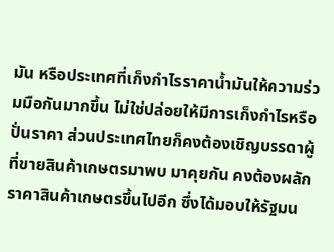มัน หรือประเทศที่เก็งกำไรราคาน้ำมันให้ความร่วมมือกันมากขึ้น ไม่ใช่ปล่อยให้มีการเก็งกำไรหรือปั่นราคา ส่วนประเทศไทยก็คงต้องเชิญบรรดาผู้ที่ขายสินค้าเกษตรมาพบ มาคุยกัน คงต้องผลักราคาสินค้าเกษตรขึ้นไปอีก ซึ่งได้มอบให้รัฐมน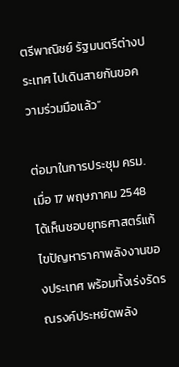ตรีพาณิชย์ รัฐมนตรีต่างประเทศ ไปเดินสายกันขอความร่วมมือแล้ว”

ต่อมาในการประชุม ครม.เมื่อ 17 พฤษภาคม 2548 ได้เห็นชอบยุทธศาสตร์แก้ไขปัญหาราคาพลังงานของประเทศ พร้อมทั้งเร่งรัดรณรงค์ประหยัดพลัง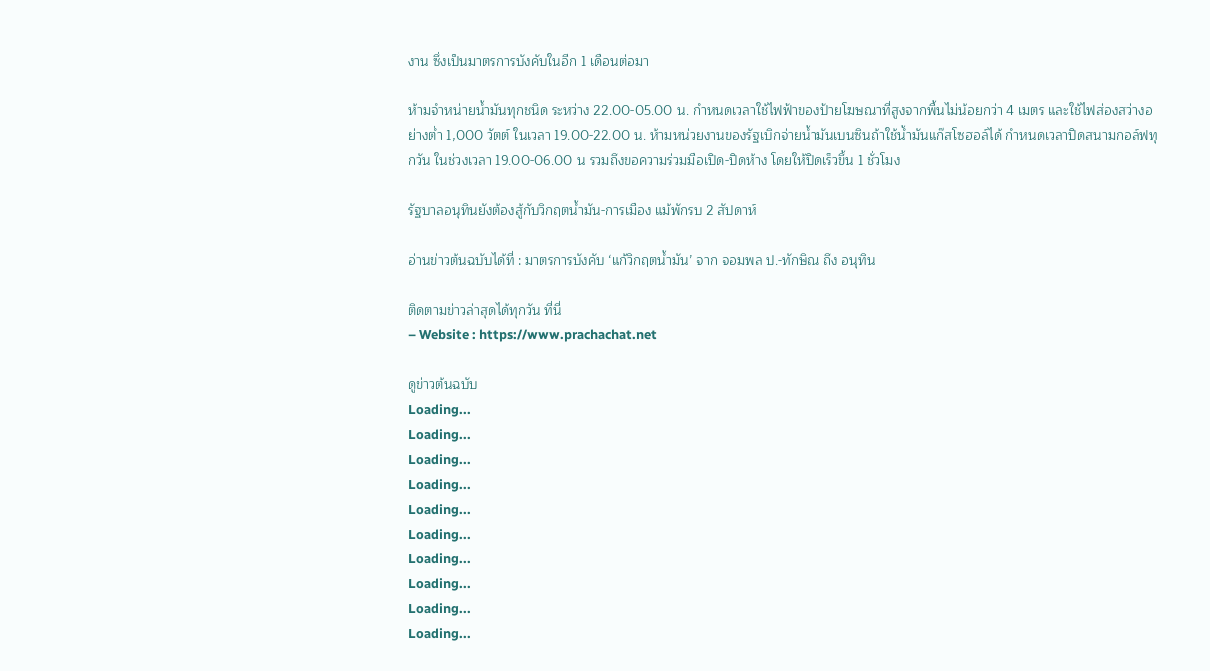งาน ซึ่งเป็นมาตรการบังคับในอีก 1 เดือนต่อมา

ห้ามจำหน่ายน้ำมันทุกชนิด ระหว่าง 22.00-05.00 น. กำหนดเวลาใช้ไฟฟ้าของป้ายโฆษณาที่สูงจากพื้นไม่น้อยกว่า 4 เมตร และใช้ไฟส่องสว่างอย่างต่ำ 1,000 วัตต์ ในเวลา 19.00-22.00 น. ห้ามหน่วยงานของรัฐเบิกจ่ายน้ำมันเบนซินถ้าใช้น้ำมันแก๊สโซฮอล์ได้ กำหนดเวลาปิดสนามกอล์ฟทุกวัน ในช่วงเวลา 19.00-06.00 น รวมถึงขอความร่วมมือเปิด-ปิดห้าง โดยให้ปิดเร็วขึ้น 1 ชั่วโมง

รัฐบาลอนุทินยังต้องสู้กับวิกฤตน้ำมัน-การเมือง แม้พักรบ 2 สัปดาห์

อ่านข่าวต้นฉบับได้ที่ : มาตรการบังคับ ‘แก้วิกฤตน้ำมัน’ จาก จอมพล ป.-ทักษิณ ถึง อนุทิน

ติดตามข่าวล่าสุดได้ทุกวัน ที่นี่
– Website : https://www.prachachat.net

ดูข่าวต้นฉบับ
Loading...
Loading...
Loading...
Loading...
Loading...
Loading...
Loading...
Loading...
Loading...
Loading...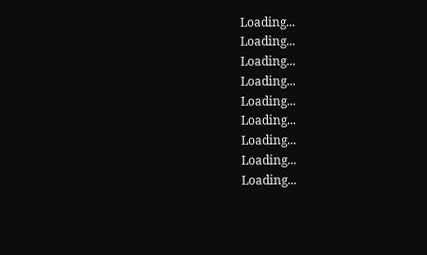Loading...
Loading...
Loading...
Loading...
Loading...
Loading...
Loading...
Loading...
Loading...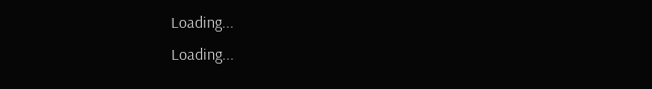Loading...
Loading...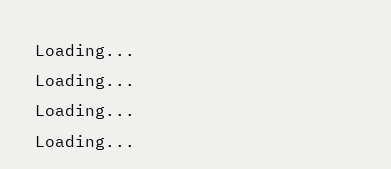Loading...
Loading...
Loading...
Loading...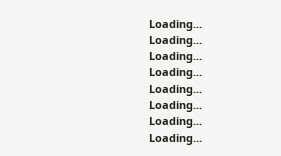Loading...
Loading...
Loading...
Loading...
Loading...
Loading...
Loading...
Loading...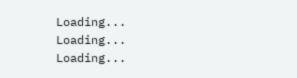Loading...
Loading...
Loading...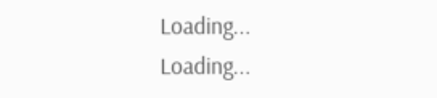Loading...
Loading...